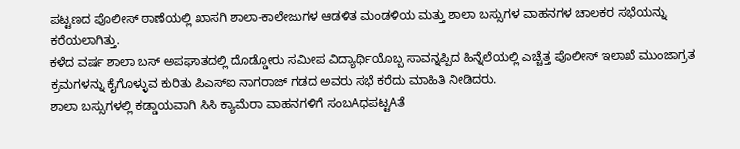ಪಟ್ಟಣದ ಪೊಲೀಸ್ ಠಾಣೆಯಲ್ಲಿ ಖಾಸಗಿ ಶಾಲಾ-ಕಾಲೇಜುಗಳ ಆಡಳಿತ ಮಂಡಳಿಯ ಮತ್ತು ಶಾಲಾ ಬಸ್ಸುಗಳ ವಾಹನಗಳ ಚಾಲಕರ ಸಭೆಯನ್ನು ಕರೆಯಲಾಗಿತ್ತು.
ಕಳೆದ ವರ್ಷ ಶಾಲಾ ಬಸ್ ಅಪಘಾತದಲ್ಲಿ ದೊಡ್ಡೋರು ಸಮೀಪ ವಿದ್ಯಾರ್ಥಿಯೊಬ್ಬ ಸಾವನ್ನಪ್ಪಿದ ಹಿನ್ನೆಲೆಯಲ್ಲಿ ಎಚ್ಚೆತ್ತ ಪೊಲೀಸ್ ಇಲಾಖೆ ಮುಂಜಾಗ್ರತ ಕ್ರಮಗಳನ್ನು ಕೈಗೊಳ್ಳುವ ಕುರಿತು ಪಿಎಸ್ಐ ನಾಗರಾಜ್ ಗಡದ ಅವರು ಸಭೆ ಕರೆದು ಮಾಹಿತಿ ನೀಡಿದರು.
ಶಾಲಾ ಬಸ್ಸುಗಳಲ್ಲಿ ಕಡ್ಡಾಯವಾಗಿ ಸಿಸಿ ಕ್ಯಾಮೆರಾ ವಾಹನಗಳಿಗೆ ಸಂಬAಧಪಟ್ಟAತೆ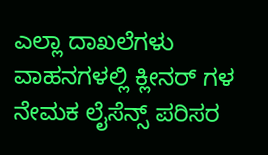ಎಲ್ಲಾ ದಾಖಲೆಗಳು ವಾಹನಗಳಲ್ಲಿ ಕ್ಲೀನರ್ ಗಳ ನೇಮಕ ಲೈಸೆನ್ಸ್ ಪರಿಸರ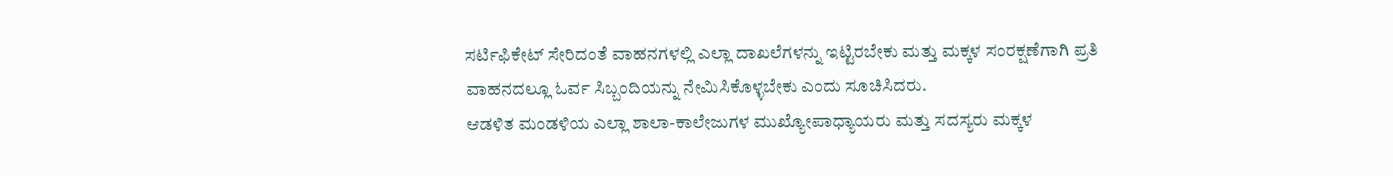ಸರ್ಟಿಫಿಕೇಟ್ ಸೇರಿದಂತೆ ವಾಹನಗಳಲ್ಲಿ ಎಲ್ಲಾ ದಾಖಲೆಗಳನ್ನು ಇಟ್ಟಿರಬೇಕು ಮತ್ತು ಮಕ್ಕಳ ಸಂರಕ್ಷಣೆಗಾಗಿ ಪ್ರತಿ ವಾಹನದಲ್ಲೂ ಓರ್ವ ಸಿಬ್ಬಂದಿಯನ್ನು ನೇಮಿಸಿಕೊಳ್ಳಬೇಕು ಎಂದು ಸೂಚಿಸಿದರು.
ಆಡಳಿತ ಮಂಡಳಿಯ ಎಲ್ಲಾ ಶಾಲಾ-ಕಾಲೇಜುಗಳ ಮುಖ್ಯೋಪಾಧ್ಯಾಯರು ಮತ್ತು ಸದಸ್ಯರು ಮಕ್ಕಳ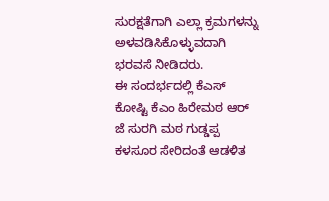ಸುರಕ್ಷತೆಗಾಗಿ ಎಲ್ಲಾ ಕ್ರಮಗಳನ್ನು ಅಳವಡಿಸಿಕೊಳ್ಳುವದಾಗಿ ಭರವಸೆ ನೀಡಿದರು.
ಈ ಸಂದರ್ಭದಲ್ಲಿ ಕೆಎಸ್ ಕೋಷ್ಟಿ ಕೆಎಂ ಹಿರೇಮಠ ಆರ್ ಜೆ ಸುರಗಿ ಮಠ ಗುಡ್ಡಪ್ಪ ಕಳಸೂರ ಸೇರಿದಂತೆ ಆಡಳಿತ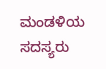ಮಂಡಳಿಯ ಸದಸ್ಯರು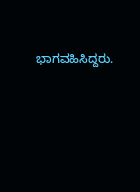ಭಾಗವಹಿಸಿದ್ದರು.